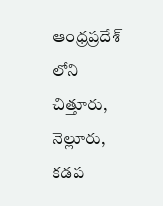ఆంధ్రప్రదేశ్ లోని చిత్తూరు, నెల్లూరు, కడప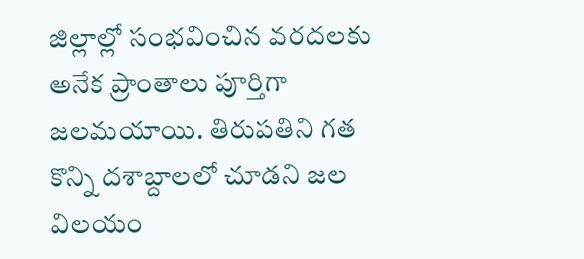జిల్లాల్లో సంభవించిన వరదలకు అనేక ప్రాంతాలు పూర్తిగా జలమయాయి. తిరుపతిని గత కొన్ని దశాబ్దాలలో చూడని జల విలయం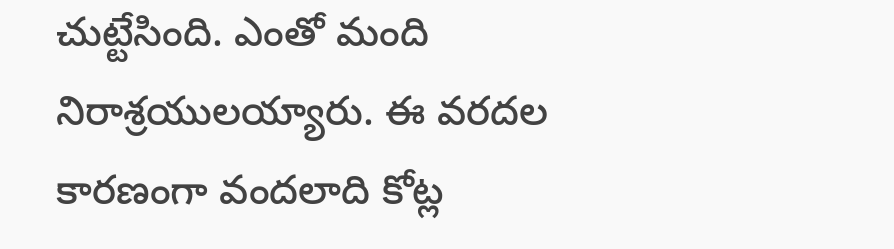చుట్టేసింది. ఎంతో మంది నిరాశ్రయులయ్యారు. ఈ వరదల కారణంగా వందలాది కోట్ల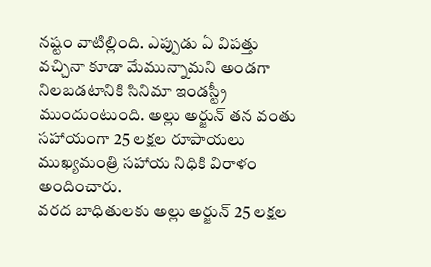నష్టం వాటిల్లింది. ఎప్పుడు ఏ విపత్తు వచ్చినా కూడా మేమున్నామని అండగా నిలబడటానికి సినిమా ఇండస్ట్రీ ముందుంటుంది. అల్లు అర్జున్ తన వంతు సహాయంగా 25 లక్షల రూపాయలు ముఖ్యమంత్రి సహాయ నిధికి విరాళం అందించారు.
వరద బాధితులకు అల్లు అర్జున్ 25 లక్షల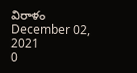విరాళం
December 02, 2021
0